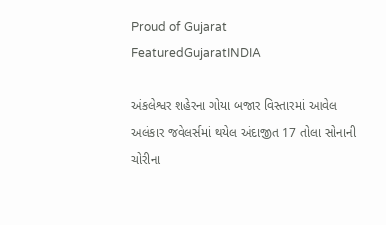Proud of Gujarat
FeaturedGujaratINDIA

અંકલેશ્વર શહેરના ગોયા બજાર વિસ્તારમાં આવેલ અલંકાર જવેલર્સમાં થયેલ અંદાજીત 17 તોલા સોનાની ચોરીના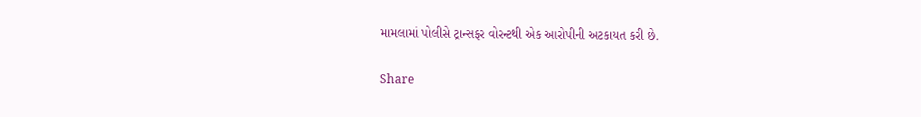મામલામાં પોલીસે ટ્રાન્સફર વોરન્ટથી એક આરોપીની અટકાયત કરી છે.

Share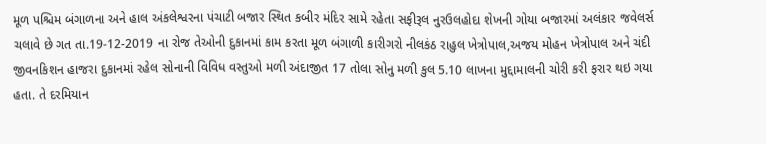મૂળ પશ્ચિમ બંગાળના અને હાલ અંકલેશ્વરના પંચાટી બજાર સ્થિત કબીર મંદિર સામે રહેતા સફીરૂલ નુરઉલહોદા શેખની ગોયા બજારમાં અલંકાર જવેલર્સ ચલાવે છે ગત તા.19-12-2019 ના રોજ તેઓની દુકાનમાં કામ કરતા મૂળ બંગાળી કારીગરો નીલકંઠ રાહુલ ખેત્રોપાલ,અજય મોહન ખેત્રોપાલ અને ચંદી જીવનકિશન હાજરા દુકાનમાં રહેલ સોનાની વિવિધ વસ્તુઓ મળી અંદાજીત 17 તોલા સોનુ મળી કુલ 5.10 લાખના મુદ્દામાલની ચોરી કરી ફરાર થઇ ગયા હતા. તે દરમિયાન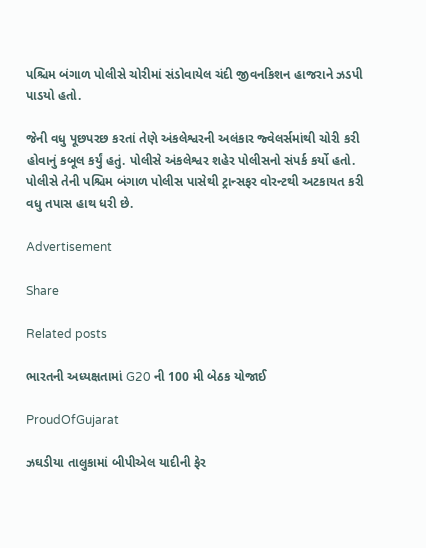પશ્ચિમ બંગાળ પોલીસે ચોરીમાં સંડોવાયેલ ચંદી જીવનકિશન હાજરાને ઝડપી પાડયો હતો.

જેની વધુ પૂછપરછ કરતાં તેણે અંકલેશ્વરની અલંકાર જ્વેલર્સમાંથી ચોરી કરી હોવાનું કબૂલ કર્યું હતું. પોલીસે અંકલેશ્વર શહેર પોલીસનો સંપર્ક કર્યો હતો. પોલીસે તેની પશ્ચિમ બંગાળ પોલીસ પાસેથી ટ્રાન્સફર વોરન્ટથી અટકાયત કરી વધુ તપાસ હાથ ધરી છે.

Advertisement

Share

Related posts

ભારતની અધ્યક્ષતામાં G20 ની 100 મી બેઠક યોજાઈ

ProudOfGujarat

ઝઘડીયા તાલુકામાં બીપીએલ યાદીની ફેર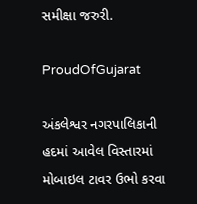સમીક્ષા જરુરી.

ProudOfGujarat

અંકલેશ્વર નગરપાલિકાની હદમાં આવેલ વિસ્તારમાં મોબાઇલ ટાવર ઉભો કરવા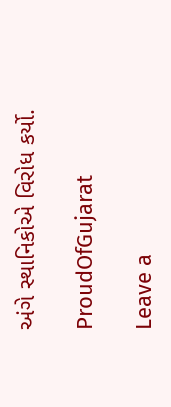અંગે સ્થાનિકોએ વિરોધ કર્યો.

ProudOfGujarat

Leave a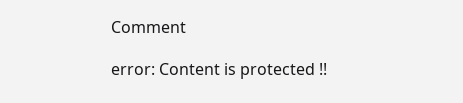Comment

error: Content is protected !!